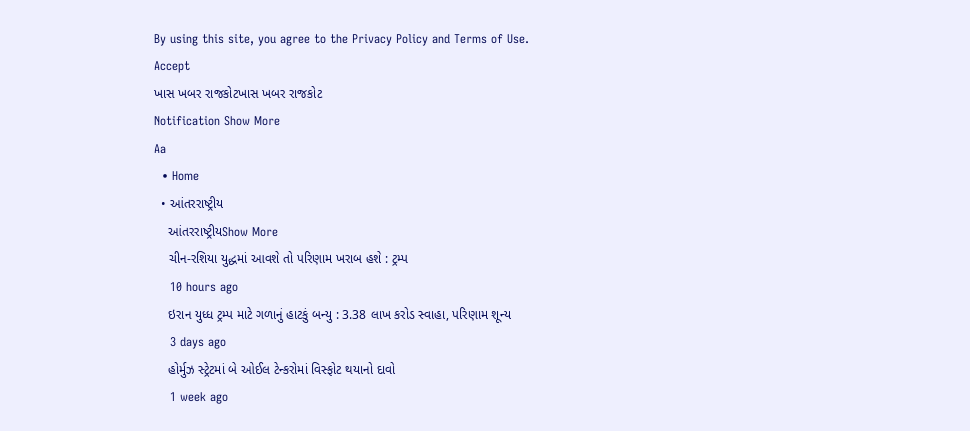By using this site, you agree to the Privacy Policy and Terms of Use.
Accept
ખાસ ખબર રાજકોટખાસ ખબર રાજકોટ
Notification Show More
Aa
  • Home
  • આંતરરાષ્ટ્રીય
    આંતરરાષ્ટ્રીયShow More
    ચીન-રશિયા યુદ્ધમાં આવશે તો પરિણામ ખરાબ હશે : ટ્રમ્પ
    10 hours ago
    ઇરાન યુધ્ધ ટ્રમ્પ માટે ગળાનું હાટકું બન્યુ : 3.38 લાખ કરોડ સ્વાહા, પરિણામ શૂન્ય
    3 days ago
    હોર્મુઝ સ્ટ્રેટમાં બે ઓઈલ ટેન્કરોમાં વિસ્ફોટ થયાનો દાવો
    1 week ago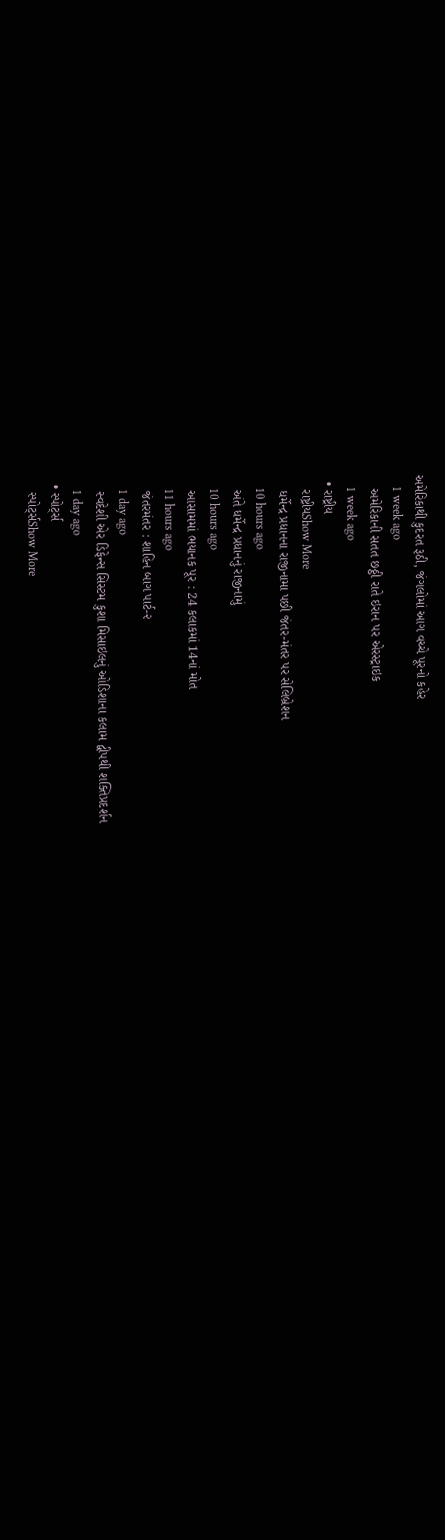અમેરિકાથી કુદરત રૂઠી, જંગલોમાં આગ વચ્ચે પૂરનો કહેર
    1 week ago
    અમેરિકાની સતત છઠ્ઠી રાતે ઇરાન પર એરસ્ટ્રાઇક
    1 week ago
  • રાષ્ટ્રીય
    રાષ્ટ્રીયShow More
    ધર્મેન્દ્ર પ્રધાનના રાજીનામા પછી જંતર-મંતર પર સેલિબ્રેશન
    10 hours ago
    અંતે ધર્મેન્દ્ર પ્રધાનનું રાજીનામું
    10 hours ago
    આસામમાં ભયાનક પૂર : 24 કલાકમાં 14નાં મોત
    11 hours ago
    જંતરમંતર : શાહિન બાગ પાર્ટ-૨
    1 day ago
    સ્વદેશી એર ડિફેન્સ સિસ્ટમ કુશા મિસાઇલનું ઓડિશાના કલામ દ્વીપથી શક્તિપ્રદર્શન
    1 day ago
  • સ્પોર્ટ્સ
    સ્પોર્ટ્સShow More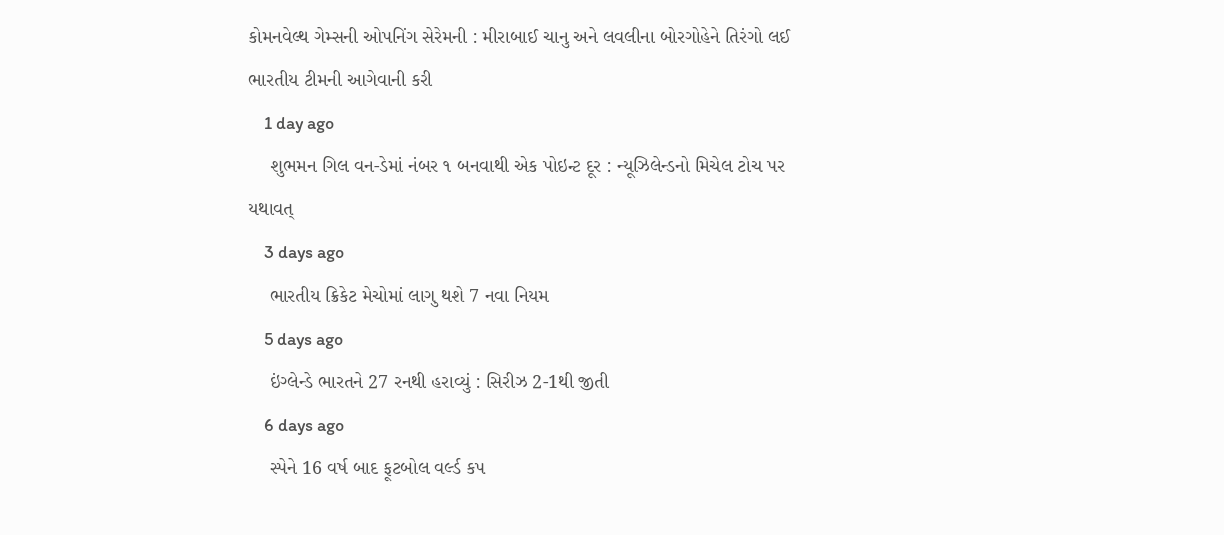કોમનવેલ્થ ગેમ્સની ઓપનિંગ સેરેમની : મીરાબાઈ ચાનુ અને લવલીના બોરગોહેને તિરંગો લઈ ભારતીય ટીમની આગેવાની કરી
    1 day ago
    શુભમન ગિલ વન-ડેમાં નંબર ૧ બનવાથી એક પોઇન્ટ દૂર : ન્યૂઝિલેન્ડનો મિચેલ ટોચ પર યથાવત્
    3 days ago
    ભારતીય ક્રિકેટ મેચોમાં લાગુ થશે 7 નવા નિયમ
    5 days ago
    ઇંગ્લેન્ડે ભારતને 27 રનથી હરાવ્યું : સિરીઝ 2-1થી જીતી
    6 days ago
    સ્પેને 16 વર્ષ બાદ ફૂટબોલ વર્લ્ડ કપ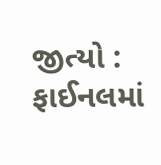જીત્યો : ફાઈનલમાં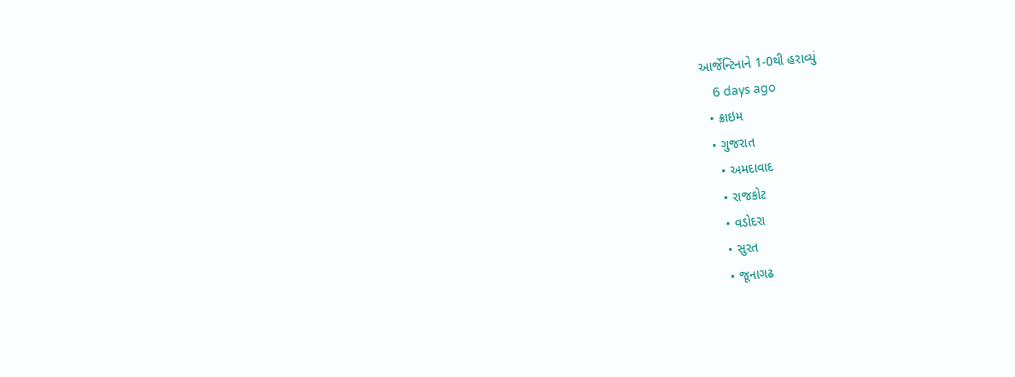આર્જેન્ટિનાને 1-0થી હરાવ્યું
    6 days ago
  • ક્રાઇમ
  • ગુજરાત
    • અમદાવાદ
    • રાજકોટ
    • વડોદરા
    • સુરત
    • જૂનાગઢ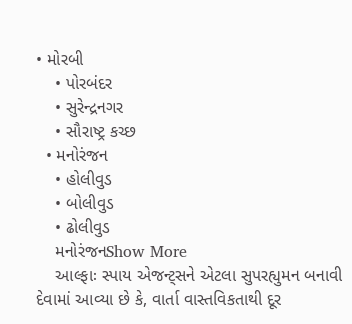• મોરબી
    • પોરબંદર
    • સુરેન્દ્રનગર
    • સૌરાષ્ટ્ર કચ્છ
  • મનોરંજન
    • હોલીવુડ
    • બોલીવુડ
    • ઢોલીવુડ
    મનોરંજનShow More
    આલ્ફાઃ સ્પાય એજન્ટ્સને એટલા સુપરહ્યુમન બનાવી દેવામાં આવ્યા છે કે, વાર્તા વાસ્તવિકતાથી દૂર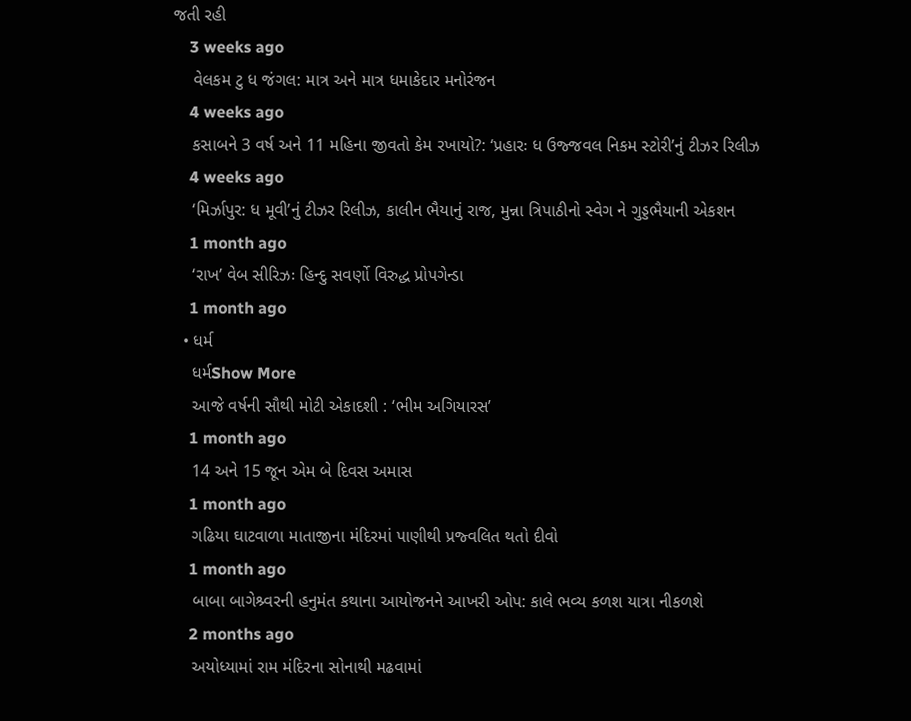જતી રહી
    3 weeks ago
    વેલકમ ટુ ધ જંગલ: માત્ર અને માત્ર ધમાકેદાર મનોરંજન
    4 weeks ago
    કસાબને 3 વર્ષ અને 11 મહિના જીવતો કેમ રખાયો?: ‘પ્રહારઃ ધ ઉજ્જવલ નિકમ સ્ટોરી’નું ટીઝર રિલીઝ
    4 weeks ago
    ‘મિર્ઝાપુર: ધ મૂવી’નું ટીઝર રિલીઝ, કાલીન ભૈયાનું રાજ, મુન્ના ત્રિપાઠીનો સ્વેગ ને ગુડ્ડભૈયાની એકશન
    1 month ago
    ‘રાખ’ વેબ સીરિઝઃ હિન્દુ સવર્ણો વિરુદ્ધ પ્રોપગેન્ડા
    1 month ago
  • ધર્મ
    ધર્મShow More
    આજે વર્ષની સૌથી મોટી એકાદશી : ‘ભીમ અગિયારસ’
    1 month ago
    14 અને 15 જૂન એમ બે દિવસ અમાસ
    1 month ago
    ગઢિયા ઘાટવાળા માતાજીના મંદિરમાં પાણીથી પ્રજ્વલિત થતો દીવો
    1 month ago
    બાબા બાગેશ્ર્વરની હનુમંત કથાના આયોજનને આખરી ઓપ: કાલે ભવ્ય કળશ યાત્રા નીકળશે
    2 months ago
    અયોધ્યામાં રામ મંદિરના સોનાથી મઢવામાં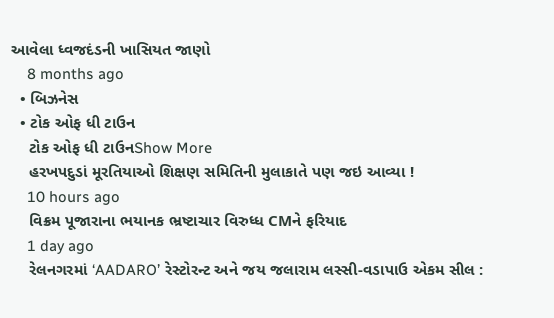આવેલા ધ્વજદંડની ખાસિયત જાણો
    8 months ago
  • બિઝનેસ
  • ટોક ઓફ ધી ટાઉન
    ટોક ઓફ ધી ટાઉનShow More
    હરખપદુડાં મૂરતિયાઓ શિક્ષણ સમિતિની મુલાકાતે પણ જઇ આવ્યા !
    10 hours ago
    વિક્રમ પૂજારાના ભયાનક ભ્રષ્ટાચાર વિરુધ્ધ CMને ફરિયાદ
    1 day ago
    રેલનગરમાં ‘AADARO’ રેસ્ટોરન્ટ અને જય જલારામ લસ્સી-વડાપાઉ એકમ સીલ :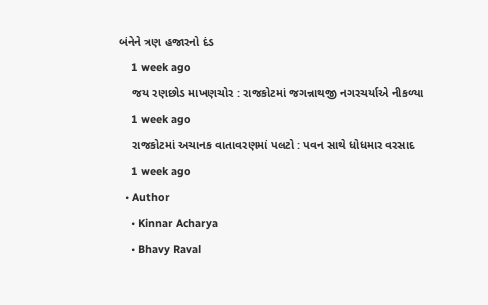બંનેને ત્રણ હજારનો દંડ
    1 week ago
    જય રણછોડ માખણચોર : રાજકોટમાં જગન્નાથજી નગરચર્યાએ નીકળ્યા
    1 week ago
    રાજકોટમાં અચાનક વાતાવરણમાં પલટો : પવન સાથે ધોધમાર વરસાદ
    1 week ago
  • Author
    • Kinnar Acharya
    • Bhavy Raval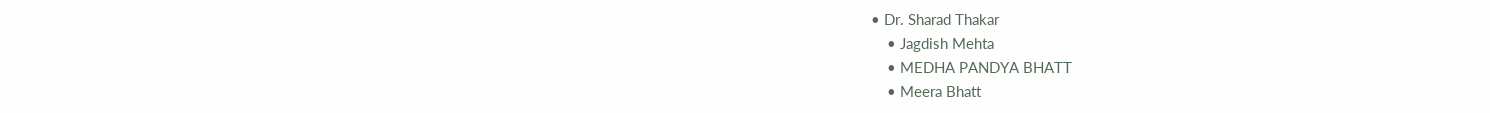• Dr. Sharad Thakar
    • Jagdish Mehta
    • MEDHA PANDYA BHATT
    • Meera Bhatt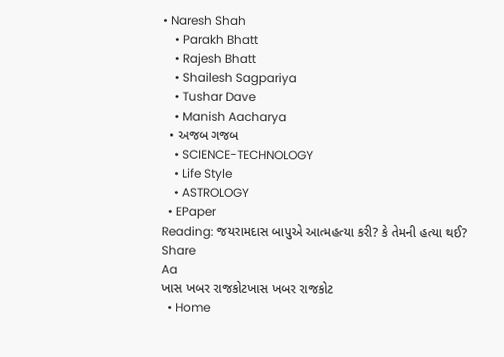• Naresh Shah
    • Parakh Bhatt
    • Rajesh Bhatt
    • Shailesh Sagpariya
    • Tushar Dave
    • Manish Aacharya
  • અજબ ગજબ
    • SCIENCE-TECHNOLOGY
    • Life Style
    • ASTROLOGY
  • EPaper
Reading: જયરામદાસ બાપુએ આત્મહત્યા કરી? કે તેમની હત્યા થઈ?
Share
Aa
ખાસ ખબર રાજકોટખાસ ખબર રાજકોટ
  • Home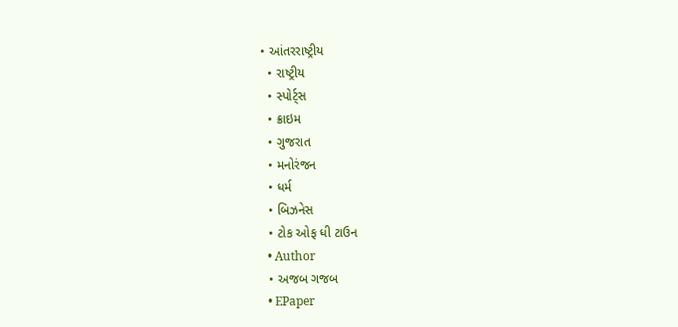• આંતરરાષ્ટ્રીય
  • રાષ્ટ્રીય
  • સ્પોર્ટ્સ
  • ક્રાઇમ
  • ગુજરાત
  • મનોરંજન
  • ધર્મ
  • બિઝનેસ
  • ટોક ઓફ ધી ટાઉન
  • Author
  • અજબ ગજબ
  • EPaper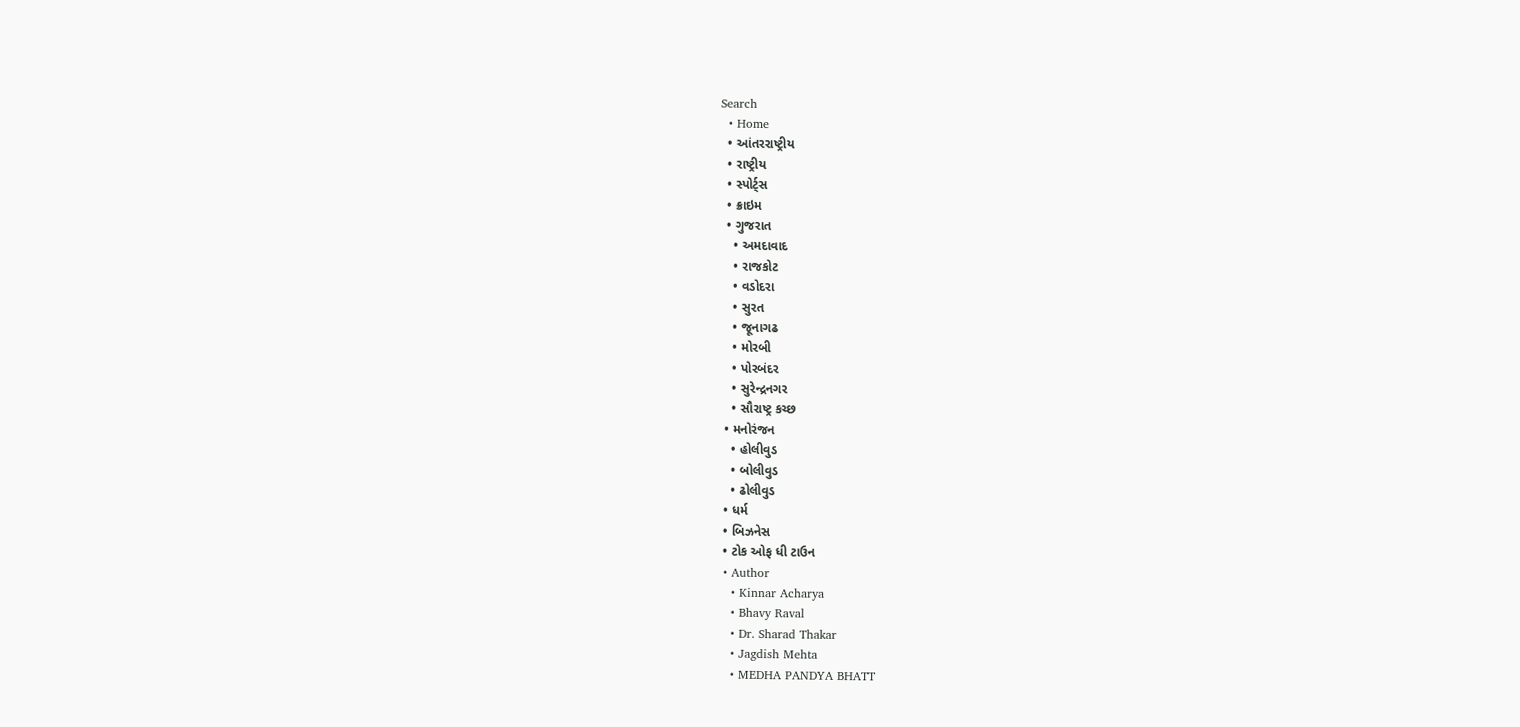Search
  • Home
  • આંતરરાષ્ટ્રીય
  • રાષ્ટ્રીય
  • સ્પોર્ટ્સ
  • ક્રાઇમ
  • ગુજરાત
    • અમદાવાદ
    • રાજકોટ
    • વડોદરા
    • સુરત
    • જૂનાગઢ
    • મોરબી
    • પોરબંદર
    • સુરેન્દ્રનગર
    • સૌરાષ્ટ્ર કચ્છ
  • મનોરંજન
    • હોલીવુડ
    • બોલીવુડ
    • ઢોલીવુડ
  • ધર્મ
  • બિઝનેસ
  • ટોક ઓફ ધી ટાઉન
  • Author
    • Kinnar Acharya
    • Bhavy Raval
    • Dr. Sharad Thakar
    • Jagdish Mehta
    • MEDHA PANDYA BHATT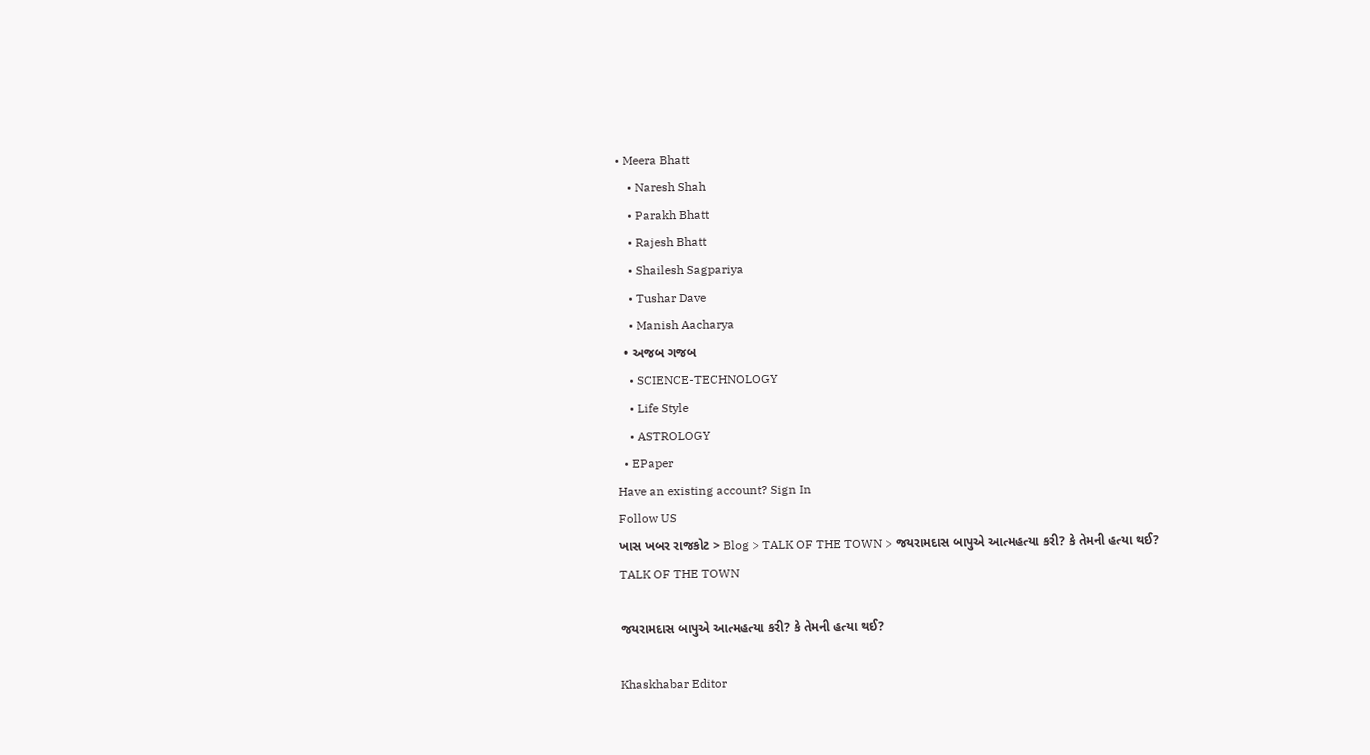• Meera Bhatt
    • Naresh Shah
    • Parakh Bhatt
    • Rajesh Bhatt
    • Shailesh Sagpariya
    • Tushar Dave
    • Manish Aacharya
  • અજબ ગજબ
    • SCIENCE-TECHNOLOGY
    • Life Style
    • ASTROLOGY
  • EPaper
Have an existing account? Sign In
Follow US
ખાસ ખબર રાજકોટ > Blog > TALK OF THE TOWN > જયરામદાસ બાપુએ આત્મહત્યા કરી? કે તેમની હત્યા થઈ?
TALK OF THE TOWN

જયરામદાસ બાપુએ આત્મહત્યા કરી? કે તેમની હત્યા થઈ?

Khaskhabar Editor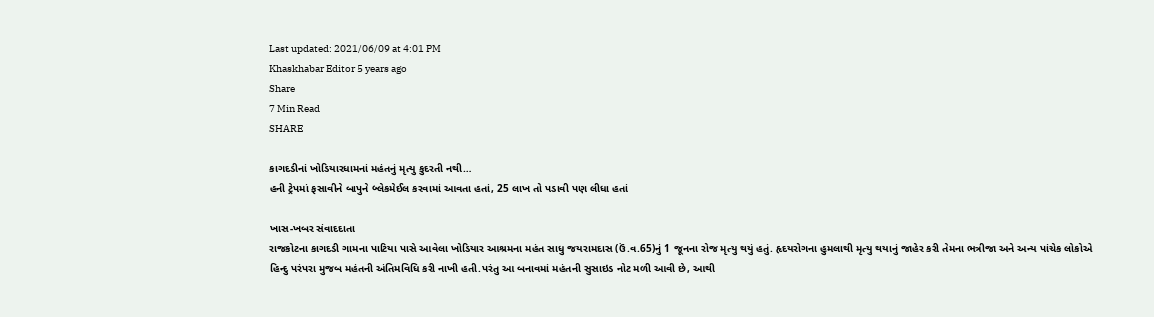Last updated: 2021/06/09 at 4:01 PM
Khaskhabar Editor 5 years ago
Share
7 Min Read
SHARE

કાગદડીનાં ખોડિયારધામનાં મહંતનું મૃત્યુ કુદરતી નથી…
હની ટ્રેપમાં ફસાવીને બાપુને બ્લેકમેઈલ કરવામાં આવતા હતાં, 25 લાખ તો પડાવી પણ લીધા હતાં

ખાસ-ખબર સંવાદદાતા
રાજકોટના કાગદડી ગામના પાટિયા પાસે આવેલા ખોડિયાર આશ્રમના મહંત સાધુ જયરામદાસ (ઉં.વ.65)નું 1 જૂનના રોજ મૃત્યુ થયું હતું. હૃદયરોગના હુમલાથી મૃત્યુ થયાનું જાહેર કરી તેમના ભત્રીજા અને અન્ય પાંચેક લોકોએ હિન્દુ પરંપરા મુજબ મહંતની અંતિમવિધિ કરી નાખી હતી.પરંતુ આ બનાવમાં મહંતની સુસાઇડ નોટ મળી આવી છે, આથી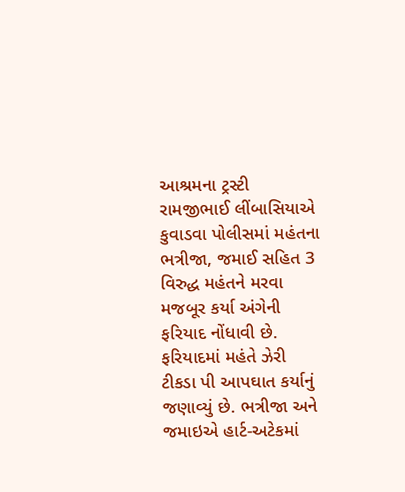આશ્રમના ટ્રસ્ટી રામજીભાઈ લીંબાસિયાએ કુવાડવા પોલીસમાં મહંતના ભત્રીજા, જમાઈ સહિત 3 વિરુદ્ધ મહંતને મરવા મજબૂર કર્યા અંગેની ફરિયાદ નોંધાવી છે. ફરિયાદમાં મહંતે ઝેરી ટીકડા પી આપઘાત કર્યાનું જણાવ્યું છે. ભત્રીજા અને જમાઇએ હાર્ટ-અટેકમાં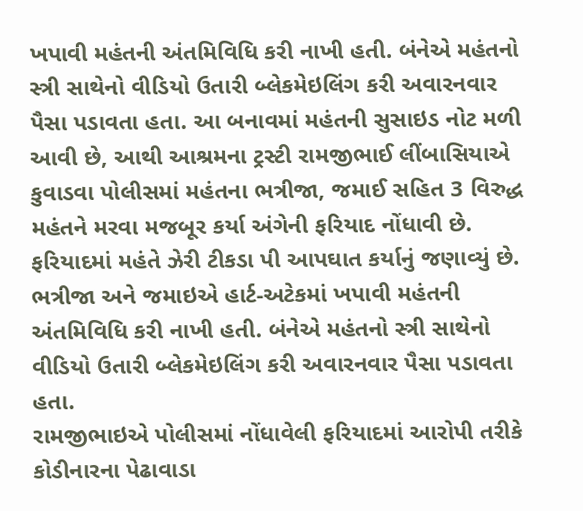ખપાવી મહંતની અંતમિવિધિ કરી નાખી હતી. બંનેએ મહંતનો સ્ત્રી સાથેનો વીડિયો ઉતારી બ્લેકમેઇલિંગ કરી અવારનવાર પૈસા પડાવતા હતા. આ બનાવમાં મહંતની સુસાઇડ નોટ મળી આવી છે, આથી આશ્રમના ટ્રસ્ટી રામજીભાઈ લીંબાસિયાએ કુવાડવા પોલીસમાં મહંતના ભત્રીજા, જમાઈ સહિત 3 વિરુદ્ધ મહંતને મરવા મજબૂર કર્યા અંગેની ફરિયાદ નોંધાવી છે. ફરિયાદમાં મહંતે ઝેરી ટીકડા પી આપઘાત કર્યાનું જણાવ્યું છે. ભત્રીજા અને જમાઇએ હાર્ટ-અટેકમાં ખપાવી મહંતની અંતમિવિધિ કરી નાખી હતી. બંનેએ મહંતનો સ્ત્રી સાથેનો વીડિયો ઉતારી બ્લેકમેઇલિંગ કરી અવારનવાર પૈસા પડાવતા હતા.
રામજીભાઇએ પોલીસમાં નોંધાવેલી ફરિયાદમાં આરોપી તરીકે કોડીનારના પેઢાવાડા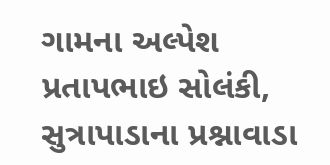ગામના અલ્પેશ પ્રતાપભાઇ સોલંકી, સુત્રાપાડાના પ્રશ્નાવાડા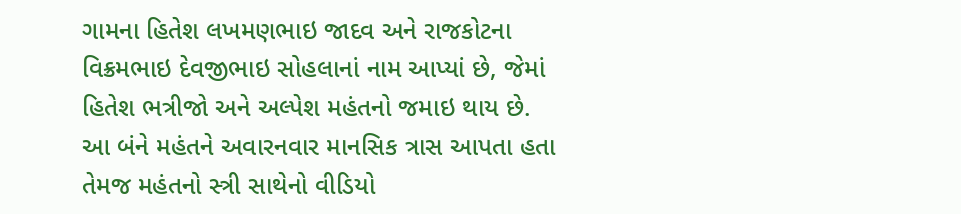ગામના હિતેશ લખમણભાઇ જાદવ અને રાજકોટના વિક્રમભાઇ દેવજીભાઇ સોહલાનાં નામ આપ્યાં છે, જેમાં હિતેશ ભત્રીજો અને અલ્પેશ મહંતનો જમાઇ થાય છે. આ બંને મહંતને અવારનવાર માનસિક ત્રાસ આપતા હતા તેમજ મહંતનો સ્ત્રી સાથેનો વીડિયો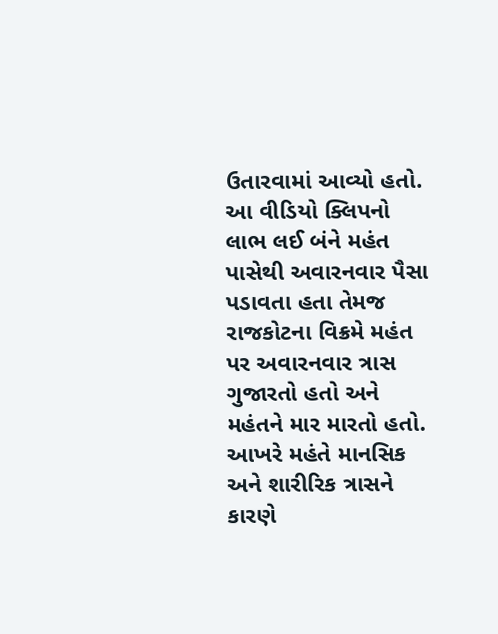ઉતારવામાં આવ્યો હતો. આ વીડિયો ક્લિપનો લાભ લઈ બંને મહંત પાસેથી અવારનવાર પૈસા પડાવતા હતા તેમજ રાજકોટના વિક્રમે મહંત પર અવારનવાર ત્રાસ ગુજારતો હતો અને મહંતને માર મારતો હતો. આખરે મહંતે માનસિક અને શારીરિક ત્રાસને કારણે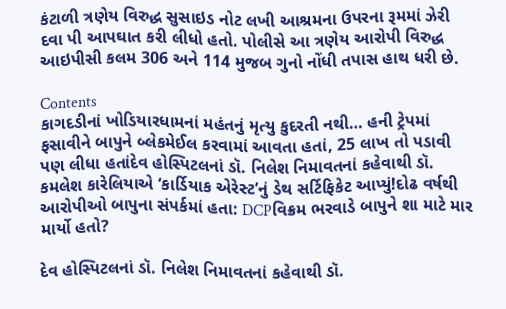કંટાળી ત્રણેય વિરુદ્ધ સુસાઇડ નોટ લખી આશ્રમના ઉપરના રૂમમાં ઝેરી દવા પી આપઘાત કરી લીધો હતો. પોલીસે આ ત્રણેય આરોપી વિરુદ્ધ આઇપીસી કલમ 306 અને 114 મુજબ ગુનો નોંધી તપાસ હાથ ધરી છે.

Contents
કાગદડીનાં ખોડિયારધામનાં મહંતનું મૃત્યુ કુદરતી નથી… હની ટ્રેપમાં ફસાવીને બાપુને બ્લેકમેઈલ કરવામાં આવતા હતાં, 25 લાખ તો પડાવી પણ લીધા હતાંદેવ હોસ્પિટલનાં ડૉ. નિલેશ નિમાવતનાં કહેવાથી ડૉ. કમલેશ કારેલિયાએ ‘કાર્ડિયાક એરેસ્ટ’નું ડેથ સર્ટિફિકેટ આપ્યું!દોઢ વર્ષથી આરોપીઓ બાપુના સંપર્કમાં હતા: DCPવિક્રમ ભરવાડે બાપુને શા માટે માર માર્યો હતો?

દેવ હોસ્પિટલનાં ડૉ. નિલેશ નિમાવતનાં કહેવાથી ડૉ.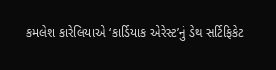કમલેશ કારેલિયાએ ‘કાર્ડિયાક એરેસ્ટ’નું ડેથ સર્ટિફિકેટ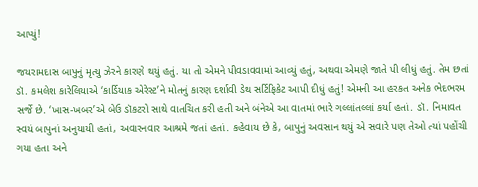આપ્યું!

જયરામદાસ બાપુનું મૃત્યુ ઝેરને કારણે થયું હતું. યા તો એમને પીવડાવવામાં આવ્યું હતું, અથવા એમણે જાતે પી લીધું હતું. તેમ છતાં ડૉ. કમલેશ કારેલિયાએ ‘કાર્ડિયાક એરેસ્ટ’ને મોતનું કારણ દર્શાવી ડેથ સર્ટિફિકેટ આપી દીધું હતું! એમની આ હરકત અનેક ભેદભરમ સર્જે છે. ‘ખાસ-ખબર’એ બેઉ ડૉકટરો સાથે વાતચિત કરી હતી અને બંનેએ આ વાતમાં ભારે ગલ્લાંતલ્લાં કર્યા હતાં. ડૉ. નિમાવત સ્વયં બાપુનાં અનુયાયી હતાં, અવારનવાર આશ્રમે જતાં હતાં. કહેવાય છે કે, બાપુનું અવસાન થયું એ સવારે પણ તેઓ ત્યાં પહોંચી ગયા હતા અને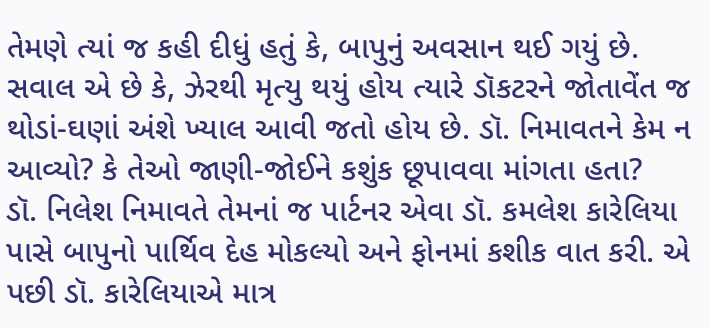તેમણે ત્યાં જ કહી દીધું હતું કે, બાપુનું અવસાન થઈ ગયું છે. સવાલ એ છે કે, ઝેરથી મૃત્યુ થયું હોય ત્યારે ડૉકટરને જોતાવેંત જ થોડાં-ઘણાં અંશે ખ્યાલ આવી જતો હોય છે. ડૉ. નિમાવતને કેમ ન આવ્યો? કે તેઓ જાણી-જોઈને કશુંક છૂપાવવા માંગતા હતા?
ડૉ. નિલેશ નિમાવતે તેમનાં જ પાર્ટનર એવા ડૉ. કમલેશ કારેલિયા પાસે બાપુનો પાર્થિવ દેહ મોકલ્યો અને ફોનમાં કશીક વાત કરી. એ પછી ડૉ. કારેલિયાએ માત્ર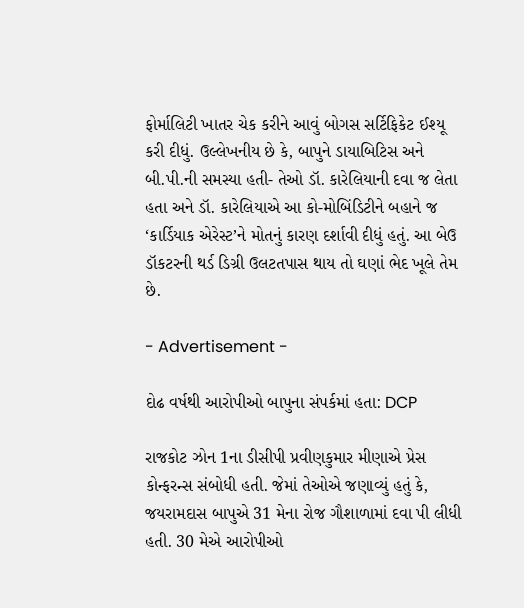ફોર્માલિટી ખાતર ચેક કરીને આવું બોગસ સર્ટિફિકેટ ઈશ્યૂ કરી દીધું. ઉલ્લેખનીય છે કે, બાપુને ડાયાબિટિસ અને બી.પી.ની સમસ્યા હતી- તેઓ ડૉ. કારેલિયાની દવા જ લેતા હતા અને ડૉ. કારેલિયાએ આ કો-મોબિંડિટીને બહાને જ ‘કાર્ડિયાક એરેસ્ટ’ને મોતનું કારણ દર્શાવી દીધું હતું. આ બેઉ ડૉકટરની થર્ડ ડિગ્રી ઉલટતપાસ થાય તો ઘણાં ભેદ ખૂલે તેમ છે.

- Advertisement -

દોઢ વર્ષથી આરોપીઓ બાપુના સંપર્કમાં હતા: DCP

રાજકોટ ઝોન 1ના ડીસીપી પ્રવીણકુમાર મીણાએ પ્રેસ કોન્ફરન્સ સંબોધી હતી. જેમાં તેઓએ જણાવ્યું હતું કે, જયરામદાસ બાપુએ 31 મેના રોજ ગૌશાળામાં દવા પી લીધી હતી. 30 મેએ આરોપીઓ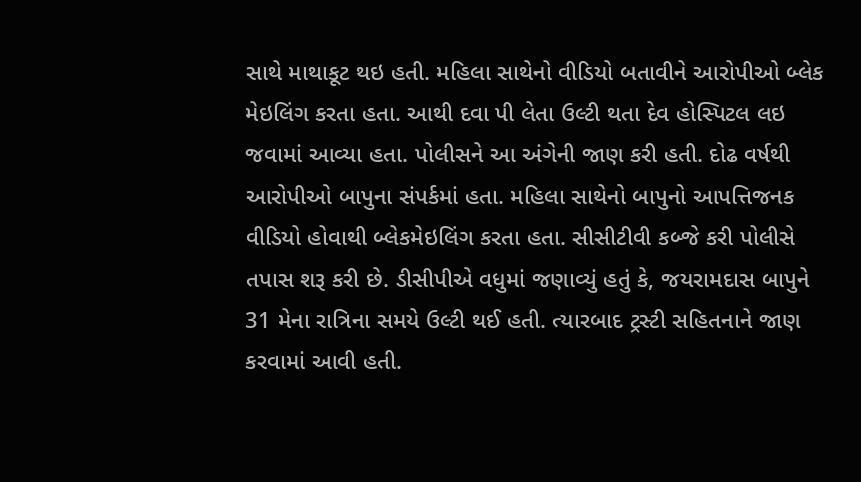સાથે માથાકૂટ થઇ હતી. મહિલા સાથેનો વીડિયો બતાવીને આરોપીઓ બ્લેક મેઇલિંગ કરતા હતા. આથી દવા પી લેતા ઉલ્ટી થતા દેવ હોસ્પિટલ લઇ જવામાં આવ્યા હતા. પોલીસને આ અંગેની જાણ કરી હતી. દોઢ વર્ષથી આરોપીઓ બાપુના સંપર્કમાં હતા. મહિલા સાથેનો બાપુનો આપત્તિજનક વીડિયો હોવાથી બ્લેકમેઇલિંગ કરતા હતા. સીસીટીવી કબ્જે કરી પોલીસે તપાસ શરૂ કરી છે. ડીસીપીએ વધુમાં જણાવ્યું હતું કે, જયરામદાસ બાપુને 31 મેના રાત્રિના સમયે ઉલ્ટી થઈ હતી. ત્યારબાદ ટ્રસ્ટી સહિતનાને જાણ કરવામાં આવી હતી.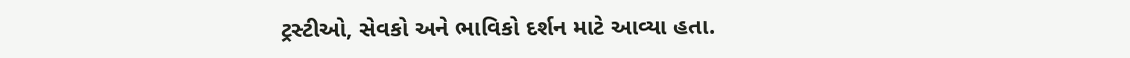ટ્રસ્ટીઓ, સેવકો અને ભાવિકો દર્શન માટે આવ્યા હતા.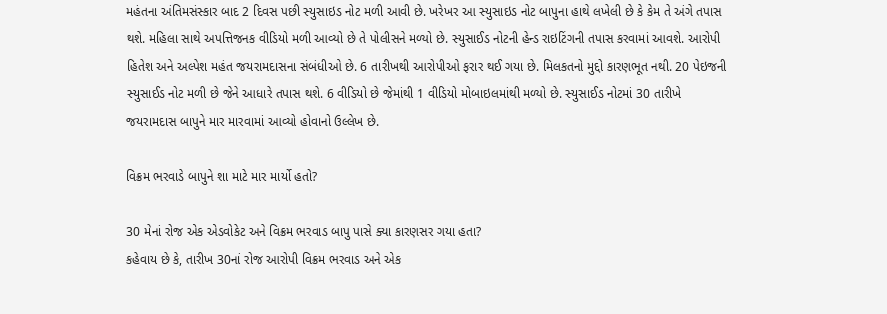મહંતના અંતિમસંસ્કાર બાદ 2 દિવસ પછી સ્યુસાઇડ નોટ મળી આવી છે. ખરેખર આ સ્યુસાઇડ નોટ બાપુના હાથે લખેલી છે કે કેમ તે અંગે તપાસ થશે. મહિલા સાથે અપત્તિજનક વીડિયો મળી આવ્યો છે તે પોલીસને મળ્યો છે. સ્યુસાઈડ નોટની હેન્ડ રાઇટિંગની તપાસ કરવામાં આવશે. આરોપી હિતેશ અને અલ્પેશ મહંત જયરામદાસના સંબંધીઓ છે. 6 તારીખથી આરોપીઓ ફરાર થઈ ગયા છે. મિલકતનો મુદ્દો કારણભૂત નથી. 20 પેઇજની સ્યુસાઈડ નોટ મળી છે જેને આધારે તપાસ થશે. 6 વીડિયો છે જેમાંથી 1 વીડિયો મોબાઇલમાંથી મળ્યો છે. સ્યુસાઈડ નોટમાં 30 તારીખે જયરામદાસ બાપુને માર મારવામાં આવ્યો હોવાનો ઉલ્લેખ છે.

વિક્રમ ભરવાડે બાપુને શા માટે માર માર્યો હતો?

30 મેનાં રોજ એક એડવોકેટ અને વિક્રમ ભરવાડ બાપુ પાસે ક્યા કારણસર ગયા હતા?
કહેવાય છે કે, તારીખ 30નાં રોજ આરોપી વિક્રમ ભરવાડ અને એક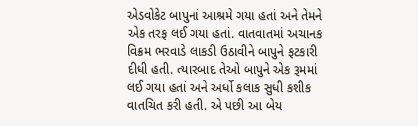એડવોકેટ બાપુનાં આશ્રમે ગયા હતાં અને તેમને એક તરફ લઈ ગયા હતાં. વાતવાતમાં અચાનક વિક્રમ ભરવાડે લાકડી ઉઠાવીને બાપુને ફટકારી દીધી હતી. ત્યારબાદ તેઓ બાપુને એક રૂમમાં લઈ ગયા હતાં અને અર્ધો કલાક સુધી કશીક વાતચિત કરી હતી. એ પછી આ બેય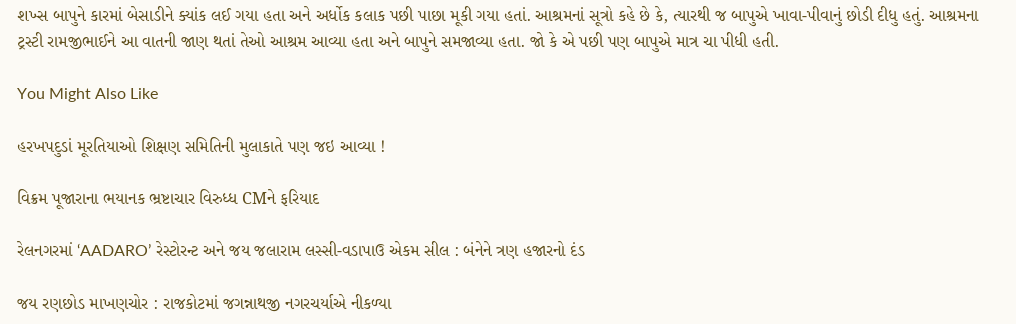શખ્સ બાપુને કારમાં બેસાડીને ક્યાંક લઈ ગયા હતા અને અર્ધોક કલાક પછી પાછા મૂકી ગયા હતાં. આશ્રમનાં સૂત્રો કહે છે કે, ત્યારથી જ બાપુએ ખાવા-પીવાનું છોડી દીધુ હતું. આશ્રમના ટ્રસ્ટી રામજીભાઈને આ વાતની જાણ થતાં તેઓ આશ્રમ આવ્યા હતા અને બાપુને સમજાવ્યા હતા. જો કે એ પછી પણ બાપુએ માત્ર ચા પીધી હતી.

You Might Also Like

હરખપદુડાં મૂરતિયાઓ શિક્ષણ સમિતિની મુલાકાતે પણ જઇ આવ્યા !

વિક્રમ પૂજારાના ભયાનક ભ્રષ્ટાચાર વિરુધ્ધ CMને ફરિયાદ

રેલનગરમાં ‘AADARO’ રેસ્ટોરન્ટ અને જય જલારામ લસ્સી-વડાપાઉ એકમ સીલ : બંનેને ત્રણ હજારનો દંડ

જય રણછોડ માખણચોર : રાજકોટમાં જગન્નાથજી નગરચર્યાએ નીકળ્યા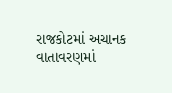રાજકોટમાં અચાનક વાતાવરણમાં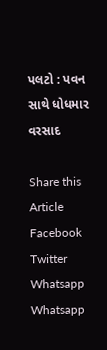પલટો : પવન સાથે ધોધમાર વરસાદ

Share this Article
Facebook Twitter Whatsapp Whatsapp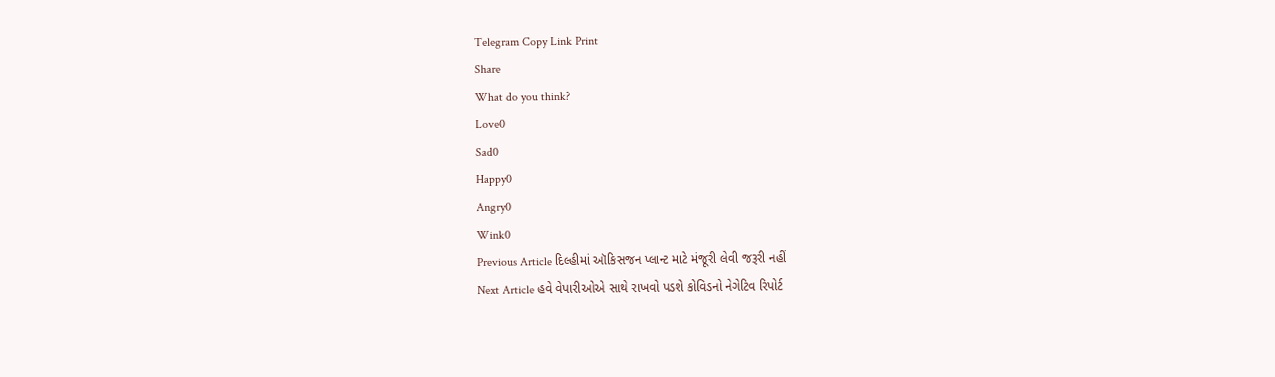Telegram Copy Link Print
Share
What do you think?
Love0
Sad0
Happy0
Angry0
Wink0
Previous Article દિલ્હીમાં ઑકિસજન પ્લાન્ટ માટે મંજૂરી લેવી જરૂરી નહીં
Next Article હવે વેપારીઓએ સાથે રાખવો પડશે કોવિડનો નેગેટિવ રિપોર્ટ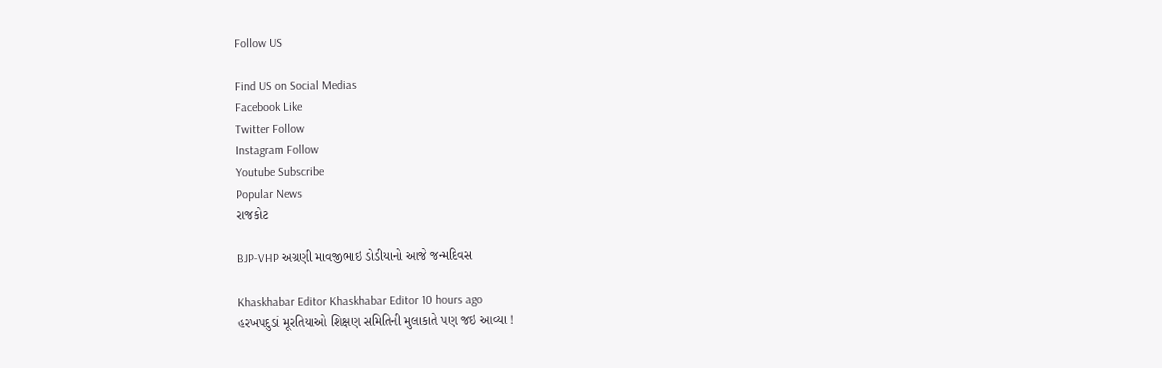Follow US

Find US on Social Medias
Facebook Like
Twitter Follow
Instagram Follow
Youtube Subscribe
Popular News
રાજકોટ

BJP-VHP અગ્રણી માવજીભાઇ ડોડીયાનો આજે જન્મદિવસ

Khaskhabar Editor Khaskhabar Editor 10 hours ago
હરખપદુડાં મૂરતિયાઓ શિક્ષણ સમિતિની મુલાકાતે પણ જઇ આવ્યા !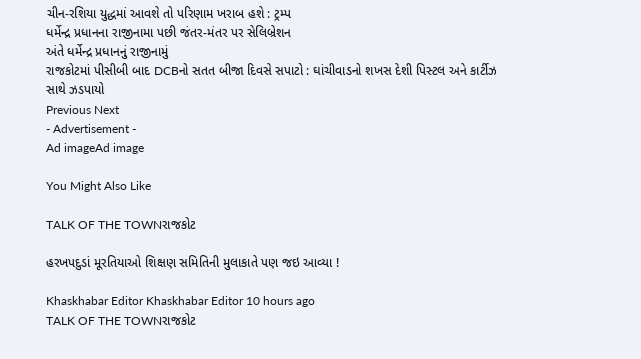ચીન-રશિયા યુદ્ધમાં આવશે તો પરિણામ ખરાબ હશે : ટ્રમ્પ
ધર્મેન્દ્ર પ્રધાનના રાજીનામા પછી જંતર-મંતર પર સેલિબ્રેશન
અંતે ધર્મેન્દ્ર પ્રધાનનું રાજીનામું
રાજકોટમાં પીસીબી બાદ DCBનો સતત બીજા દિવસે સપાટો : ઘાંચીવાડનો શખસ દેશી પિસ્ટલ અને કાર્ટીઝ સાથે ઝડપાયો
Previous Next
- Advertisement -
Ad imageAd image

You Might Also Like

TALK OF THE TOWNરાજકોટ

હરખપદુડાં મૂરતિયાઓ શિક્ષણ સમિતિની મુલાકાતે પણ જઇ આવ્યા !

Khaskhabar Editor Khaskhabar Editor 10 hours ago
TALK OF THE TOWNરાજકોટ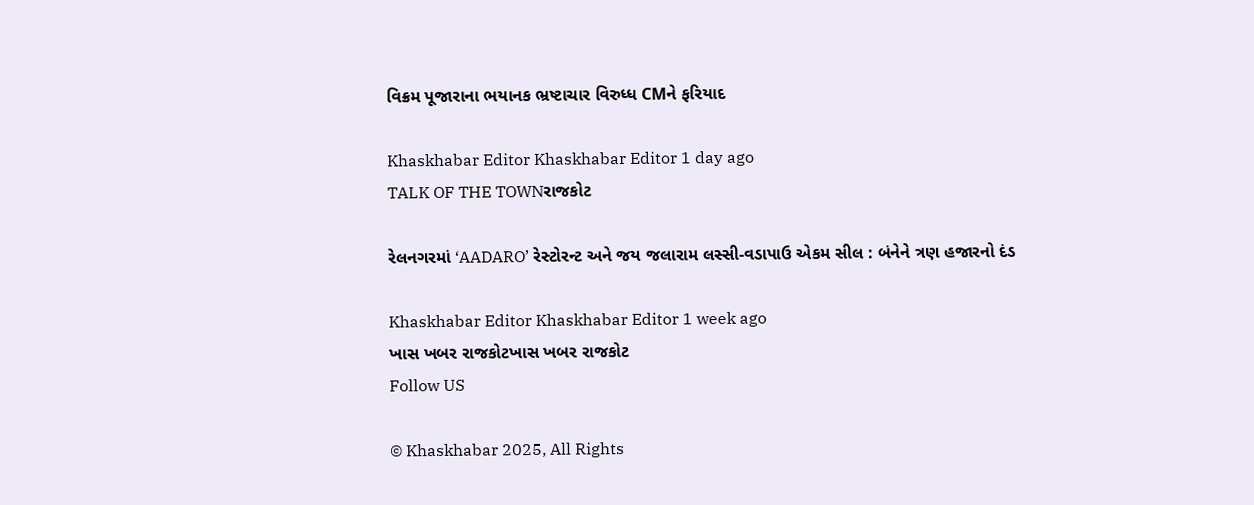વિક્રમ પૂજારાના ભયાનક ભ્રષ્ટાચાર વિરુધ્ધ CMને ફરિયાદ

Khaskhabar Editor Khaskhabar Editor 1 day ago
TALK OF THE TOWNરાજકોટ

રેલનગરમાં ‘AADARO’ રેસ્ટોરન્ટ અને જય જલારામ લસ્સી-વડાપાઉ એકમ સીલ : બંનેને ત્રણ હજારનો દંડ

Khaskhabar Editor Khaskhabar Editor 1 week ago
ખાસ ખબર રાજકોટખાસ ખબર રાજકોટ
Follow US

© Khaskhabar 2025, All Rights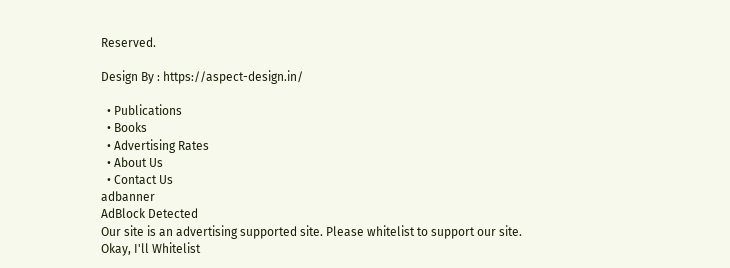Reserved.

Design By : https://aspect-design.in/

  • Publications
  • Books
  • Advertising Rates
  • About Us
  • Contact Us
adbanner
AdBlock Detected
Our site is an advertising supported site. Please whitelist to support our site.
Okay, I'll Whitelist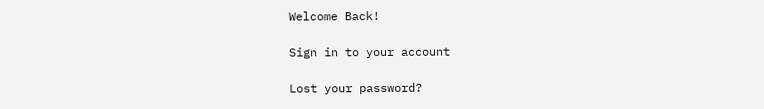Welcome Back!

Sign in to your account

Lost your password?